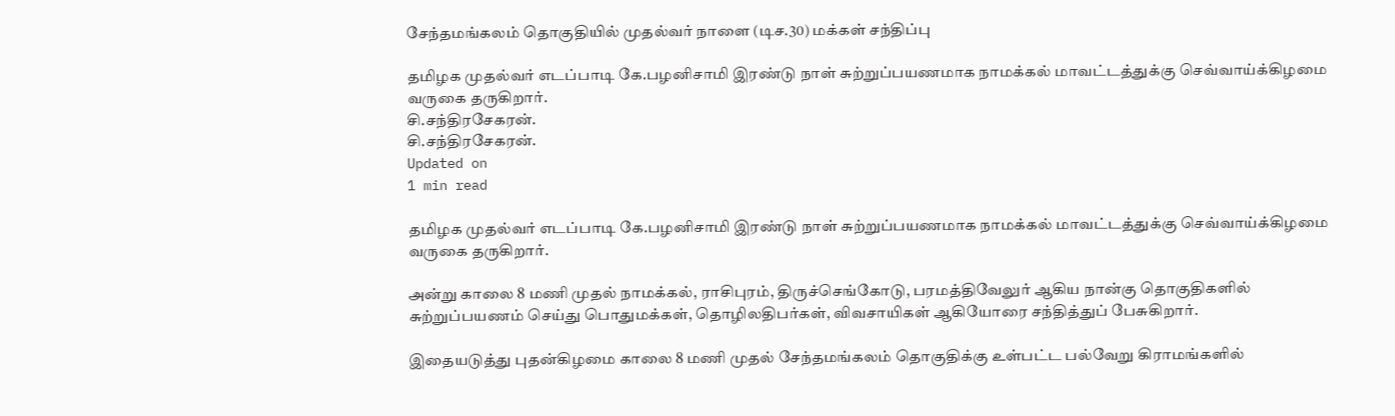சேந்தமங்கலம் தொகுதியில் முதல்வர் நாளை (டிச.30) மக்கள் சந்திப்பு

தமிழக முதல்வர் எடப்பாடி கே.பழனிசாமி இரண்டு நாள் சுற்றுப்பயணமாக நாமக்கல் மாவட்டத்துக்கு செவ்வாய்க்கிழமை வருகை தருகிறார்.
சி.சந்திரசேகரன்.
சி.சந்திரசேகரன்.
Updated on
1 min read

தமிழக முதல்வர் எடப்பாடி கே.பழனிசாமி இரண்டு நாள் சுற்றுப்பயணமாக நாமக்கல் மாவட்டத்துக்கு செவ்வாய்க்கிழமை வருகை தருகிறார்.

அன்று காலை 8 மணி முதல் நாமக்கல், ராசிபுரம், திருச்செங்கோடு, பரமத்திவேலுர் ஆகிய நான்கு தொகுதிகளில் சுற்றுப்பயணம் செய்து பொதுமக்கள், தொழிலதிபர்கள், விவசாயிகள் ஆகியோரை சந்தித்துப் பேசுகிறார்.

இதையடுத்து புதன்கிழமை காலை 8 மணி முதல் சேந்தமங்கலம் தொகுதிக்கு உள்பட்ட பல்வேறு கிராமங்களில்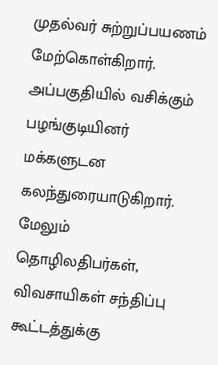முதல்வர் சுற்றுப்பயணம் மேற்கொள்கிறார். அப்பகுதியில் வசிக்கும் பழங்குடியினர் மக்களுடன கலந்துரையாடுகிறார். மேலும் தொழிலதிபர்கள், விவசாயிகள் சந்திப்பு கூட்டத்துக்கு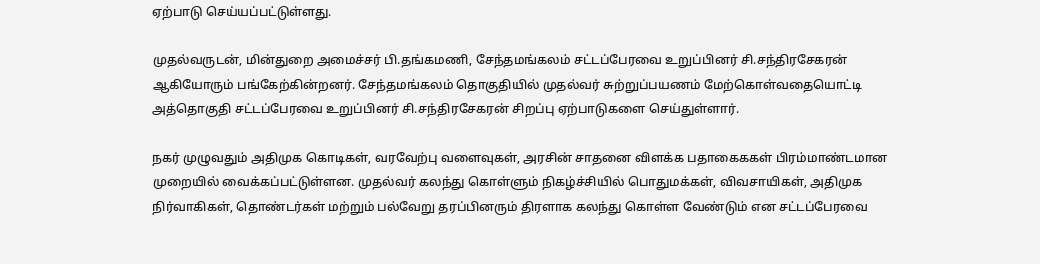ஏற்பாடு செய்யப்பட்டுள்ளது.

முதல்வருடன், மின்துறை அமைச்சர் பி.தங்கமணி, சேந்தமங்கலம் சட்டப்பேரவை உறுப்பினர் சி.சந்திரசேகரன் ஆகியோரும் பங்கேற்கின்றனர். சேந்தமங்கலம் தொகுதியில் முதல்வர் சுற்றுப்பயணம் மேற்கொள்வதையொட்டி அத்தொகுதி சட்டப்பேரவை உறுப்பினர் சி.சந்திரசேகரன் சிறப்பு ஏற்பாடுகளை செய்துள்ளார்.

நகர் முழுவதும் அதிமுக கொடிகள், வரவேற்பு வளைவுகள், அரசின் சாதனை விளக்க பதாகைககள் பிரம்மாண்டமான முறையில் வைக்கப்பட்டுள்ளன. முதல்வர் கலந்து கொள்ளும் நிகழ்ச்சியில் பொதுமக்கள், விவசாயிகள், அதிமுக நிர்வாகிகள், தொண்டர்கள் மற்றும் பல்வேறு தரப்பினரும் திரளாக கலந்து கொள்ள வேண்டும் என சட்டப்பேரவை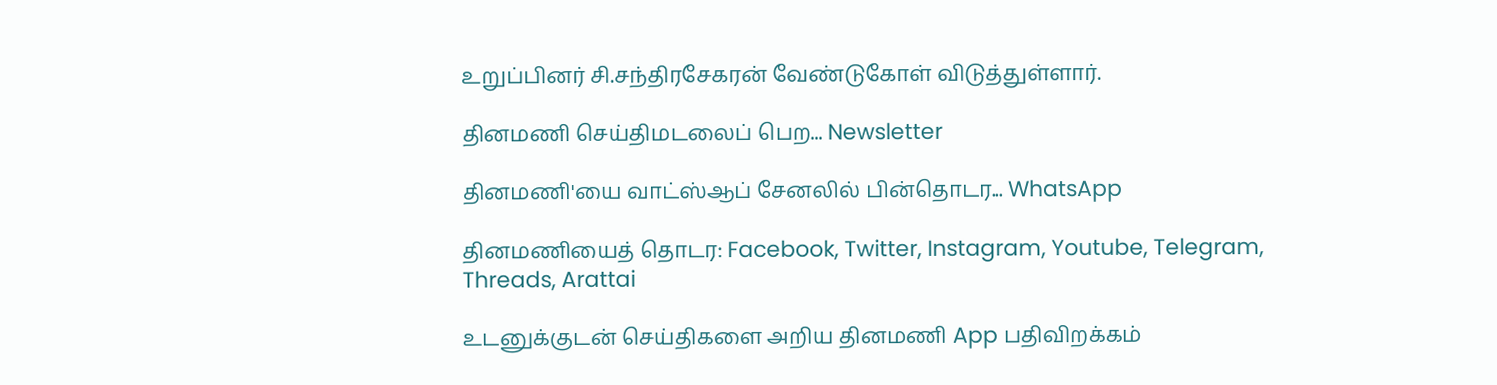உறுப்பினர் சி.சந்திரசேகரன் வேண்டுகோள் விடுத்துள்ளார்.

தினமணி செய்திமடலைப் பெற... Newsletter

தினமணி'யை வாட்ஸ்ஆப் சேனலில் பின்தொடர... WhatsApp

தினமணியைத் தொடர: Facebook, Twitter, Instagram, Youtube, Telegram, Threads, Arattai

உடனுக்குடன் செய்திகளை அறிய தினமணி App பதிவிறக்கம்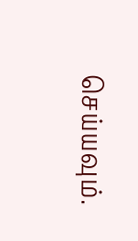செய்யவும்.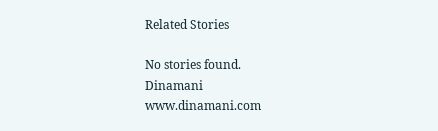Related Stories

No stories found.
Dinamani
www.dinamani.com